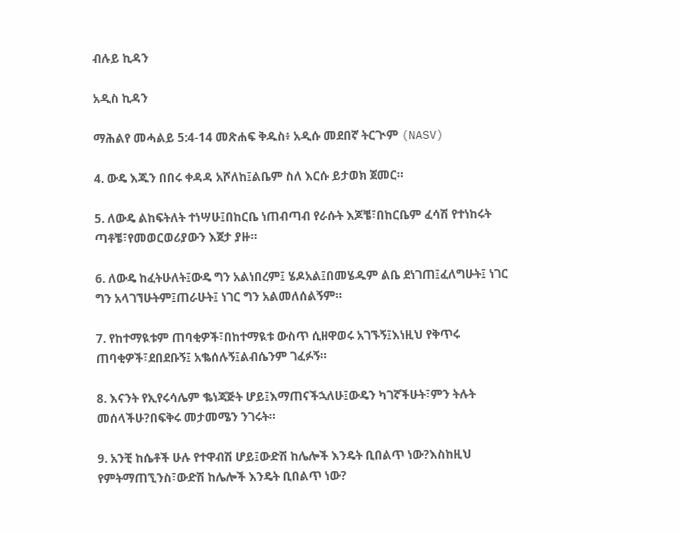ብሉይ ኪዳን

አዲስ ኪዳን

ማሕልየ መሓልይ 5:4-14 መጽሐፍ ቅዱስ፥ አዲሱ መደበኛ ትርጒም (NASV)

4. ውዴ እጁን በበሩ ቀዳዳ አሾለከ፤ልቤም ስለ እርሱ ይታወክ ጀመር።

5. ለውዴ ልከፍትለት ተነሣሁ፤በከርቤ ነጠብጣብ የራሱት እጆቼ፣በከርቤም ፈሳሽ የተነከሩት ጣቶቼ፣የመወርወሪያውን እጀታ ያዙ።

6. ለውዴ ከፈትሁለት፤ውዴ ግን አልነበረም፤ ሄዶአል፤በመሄዱም ልቤ ደነገጠ፤ፈለግሁት፤ ነገር ግን አላገኘሁትም፤ጠራሁት፤ ነገር ግን አልመለሰልኝም።

7. የከተማዪቱም ጠባቂዎች፣በከተማዪቱ ውስጥ ሲዘዋወሩ አገኙኝ፤እነዚህ የቅጥሩ ጠባቂዎች፣ደበደቡኝ፤ አቈሰሉኝ፤ልብሴንም ገፈፉኝ።

8. እናንት የኢየሩሳሌም ቈነጃጅት ሆይ፤እማጠናችኋለሁ፤ውዴን ካገኛችሁት፣ምን ትሉት መሰላችሁ?በፍቅሩ መታመሜን ንገሩት።

9. አንቺ ከሴቶች ሁሉ የተዋብሽ ሆይ፤ውድሽ ከሌሎች እንዴት ቢበልጥ ነው?እስከዚህ የምትማጠኚንስ፣ውድሽ ከሌሎች እንዴት ቢበልጥ ነው?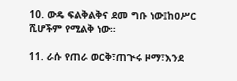10. ውዴ ፍልቅልቅና ደመ ግቡ ነው፤ከዐሥር ሺሆችም የሚልቅ ነው።

11. ራሱ የጠራ ወርቅ፣ጠጒሩ ዞማ፣እንደ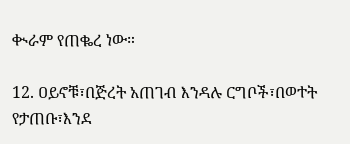ቊራም የጠቈረ ነው።

12. ዐይኖቹ፣በጅረት አጠገብ እንዳሉ ርግቦች፣በወተት የታጠቡ፣እንደ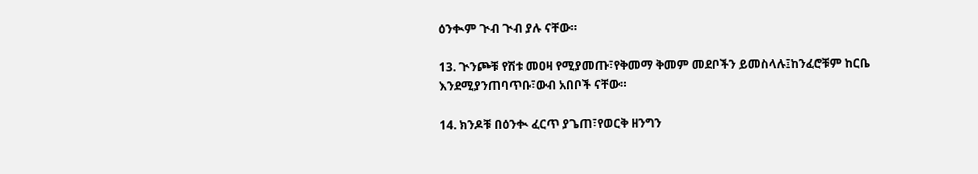ዕንቊም ጒብ ጒብ ያሉ ናቸው።

13. ጒንጮቹ የሽቱ መዐዛ የሚያመጡ፣የቅመማ ቅመም መደቦችን ይመስላሉ፤ከንፈሮቹም ከርቤ እንደሚያንጠባጥቡ፣ውብ አበቦች ናቸው።

14. ክንዶቹ በዕንቊ ፈርጥ ያጌጠ፣የወርቅ ዘንግን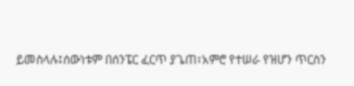ይመስላሉ፤ሰውነቱም በሰንፔር ፈርጥ ያጌጠ፣አምሮ የተሠራ የዝሆን ጥርስን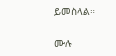ይመስላል።

ሙሉ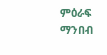ምዕራፍ ማንበብ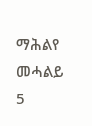ማሕልየ መሓልይ 5